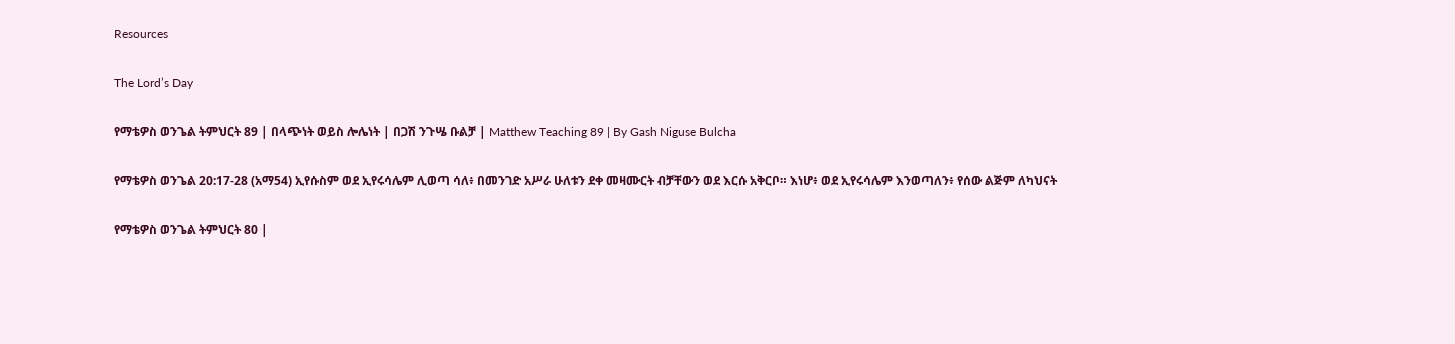Resources

The Lord’s Day

የማቴዎስ ወንጌል ትምህርት 89 | በላጭነት ወይስ ሎሌነት | በጋሽ ንጉሤ ቡልቻ | Matthew Teaching 89 | By Gash Niguse Bulcha

የማቴዎስ ወንጌል 20:17-28 (አማ54) ኢየሱስም ወደ ኢየሩሳሌም ሊወጣ ሳለ፥ በመንገድ አሥራ ሁለቱን ደቀ መዛሙርት ብቻቸውን ወደ እርሱ አቅርቦ። እነሆ፥ ወደ ኢየሩሳሌም እንወጣለን፥ የሰው ልጅም ለካህናት

የማቴዎስ ወንጌል ትምህርት 80 |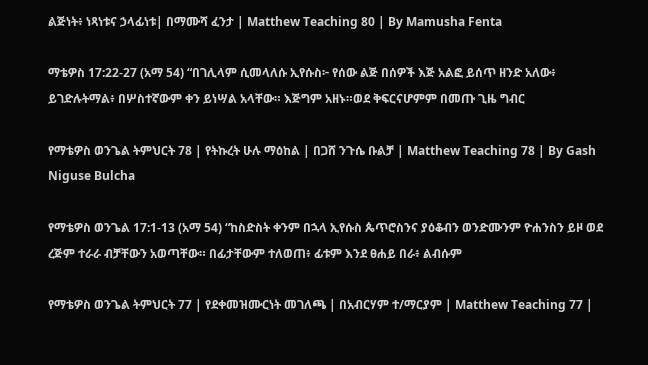ልጅነት፥ ነጻነቱና ኃላፊነቱ| በማሙሻ ፈንታ | Matthew Teaching 80 | By Mamusha Fenta

ማቴዎስ 17:22-27 (አማ 54) “በገሊላም ሲመላለሱ ኢየሱስ፦ የሰው ልጅ በሰዎች እጅ አልፎ ይሰጥ ዘንድ አለው፥ ይገድሉትማል፥ በሦስተኛውም ቀን ይነሣል አላቸው። እጅግም አዘኑ።ወደ ቅፍርናሆምም በመጡ ጊዜ ግብር

የማቴዎስ ወንጌል ትምህርት 78 | የትኩረት ሁሉ ማዕከል | በጋሸ ንጉሴ ቡልቻ | Matthew Teaching 78 | By Gash Niguse Bulcha

የማቴዎስ ወንጌል 17:1-13 (አማ 54) “ከስድስት ቀንም በኋላ ኢየሱስ ጴጥሮስንና ያዕቆብን ወንድሙንም ዮሐንስን ይዞ ወደ ረጅም ተራራ ብቻቸውን አወጣቸው። በፊታቸውም ተለወጠ፥ ፊቱም እንደ ፀሐይ በራ፥ ልብሱም

የማቴዎስ ወንጌል ትምህርት 77 | የደቀመዝሙርነት መገለጫ | በአብርሃም ተ/ማርያም | Matthew Teaching 77 |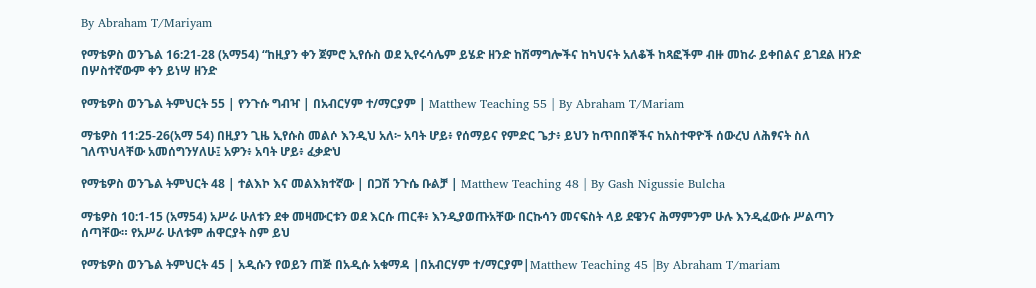By Abraham T/Mariyam

የማቴዎስ ወንጌል 16:21-28 (አማ54) “ከዚያን ቀን ጀምሮ ኢየሱስ ወደ ኢየሩሳሌም ይሄድ ዘንድ ከሽማግሎችና ከካህናት አለቆች ከጻፎችም ብዙ መከራ ይቀበልና ይገደል ዘንድ በሦስተኛውም ቀን ይነሣ ዘንድ

የማቴዎስ ወንጌል ትምህርት 55 | የንጉሱ ግብዣ | በአብርሃም ተ/ማርያም | Matthew Teaching 55 | By Abraham T/Mariam

ማቴዎስ 11:25-26(አማ 54) በዚያን ጊዜ ኢየሱስ መልሶ እንዲህ አለ፦ አባት ሆይ፥ የሰማይና የምድር ጌታ፥ ይህን ከጥበበኞችና ከአስተዋዮች ሰውረህ ለሕፃናት ስለ ገለጥህላቸው አመሰግንሃለሁ፤ አዎን፥ አባት ሆይ፥ ፈቃድህ

የማቴዎስ ወንጌል ትምህርት 48 | ተልእኮ እና መልእክተኛው | በጋሽ ንጉሴ ቡልቻ | Matthew Teaching 48 | By Gash Nigussie Bulcha

ማቴዎስ 10:1-15 (አማ54) አሥራ ሁለቱን ደቀ መዛሙርቱን ወደ እርሱ ጠርቶ፥ እንዲያወጡአቸው በርኩሳን መናፍስት ላይ ደዌንና ሕማምንም ሁሉ እንዲፈውሱ ሥልጣን ሰጣቸው። የአሥራ ሁለቱም ሐዋርያት ስም ይህ

የማቴዎስ ወንጌል ትምህርት 45 | አዲሱን የወይን ጠጅ በአዲሱ አቁማዳ |በአብርሃም ተ/ማርያም|Matthew Teaching 45 |By Abraham T/mariam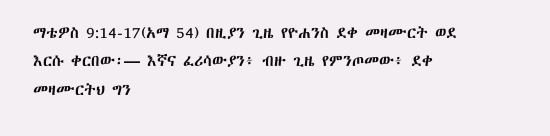ማቴዎስ 9:14-17(አማ 54) በዚያን ጊዜ የዮሐንስ ደቀ መዛሙርት ወደ እርሱ ቀርበው፡— እኛና ፈሪሳውያን፥ ብዙ ጊዜ የምንጦመው፥ ደቀ መዛሙርትህ ግን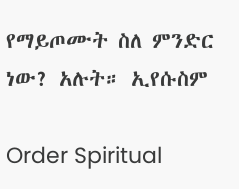የማይጦሙት ስለ ምንድር ነው? አሉት። ኢየሱስም

Order Spiritual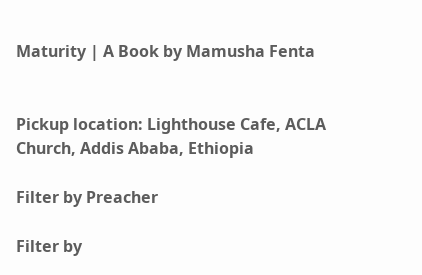Maturity | A Book by Mamusha Fenta


Pickup location: Lighthouse Cafe, ACLA Church, Addis Ababa, Ethiopia

Filter by Preacher

Filter by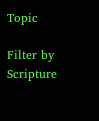Topic

Filter by Scripture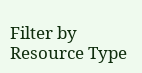Filter by Resource Type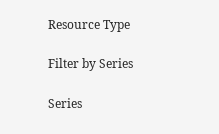Resource Type

Filter by Series

Series